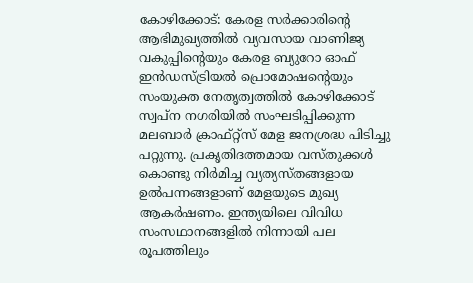കോഴിക്കോട്: കേരള സർക്കാരിന്റെ ആഭിമുഖ്യത്തിൽ വ്യവസായ വാണിജ്യ വകുപ്പിന്റെയും കേരള ബ്യുറോ ഓഫ് ഇൻഡസ്ട്രിയൽ പ്രൊമോഷന്റെയും സംയുക്ത നേതൃത്വത്തിൽ കോഴിക്കോട് സ്വപ്ന നഗരിയിൽ സംഘടിപ്പിക്കുന്ന മലബാർ ക്രാഫ്റ്റ്സ് മേള ജനശ്രദ്ധ പിടിച്ചു പറ്റുന്നു. പ്രകൃതിദത്തമായ വസ്തുക്കൾ കൊണ്ടു നിർമിച്ച വ്യത്യസ്തങ്ങളായ ഉൽപന്നങ്ങളാണ് മേളയുടെ മുഖ്യ ആകർഷണം. ഇന്ത്യയിലെ വിവിധ സംസഥാനങ്ങളിൽ നിന്നായി പല രൂപത്തിലും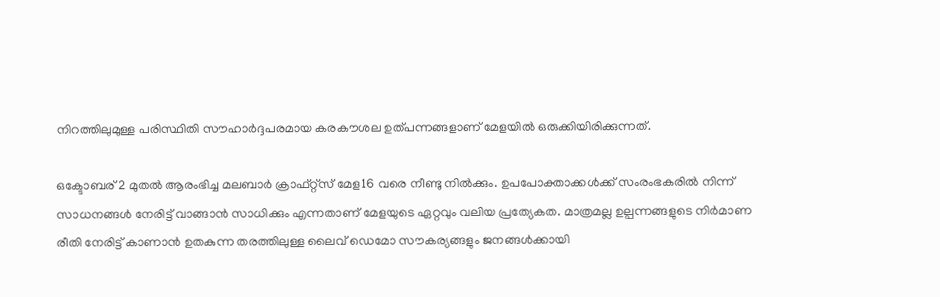നിറത്തിലുമുള്ള പരിസ്ഥിതി സൗഹാർദ്ദപരമായ കരകൗശല ഉത്പന്നങ്ങളാണ് മേളയിൽ ഒരുക്കിയിരിക്കുന്നത്.

ഒക്ടോബര് 2 മുതൽ ആരംഭിച്ച മലബാർ ക്രാഫ്റ്റ്സ് മേള16 വരെ നീണ്ടു നിൽക്കും. ഉപപോക്താക്കൾക്ക് സംരംഭകരിൽ നിന്ന് സാധനങ്ങൾ നേരിട്ട് വാങ്ങാൻ സാധിക്കും എന്നതാണ് മേളയുടെ ഏറ്റവും വലിയ പ്രത്യേകത. മാത്രമല്ല ഉല്പന്നങ്ങളുടെ നിർമാണ രീതി നേരിട്ട് കാണാൻ ഉതകുന്ന തരത്തിലുള്ള ലൈവ് ഡെമോ സൗകര്യങ്ങളും ജനങ്ങൾക്കായി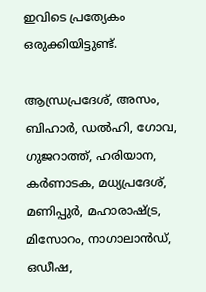ഇവിടെ പ്രത്യേകം ഒരുക്കിയിട്ടുണ്ട്.

ആന്ധ്രപ്രദേശ്, അസം, ബിഹാർ, ഡൽഹി, ഗോവ, ഗുജറാത്ത്, ഹരിയാന, കർണാടക, മധ്യപ്രദേശ്, മണിപ്പുർ, മഹാരാഷ്ട്ര, മിസോറം, നാഗാലാൻഡ്, ഒഡീഷ,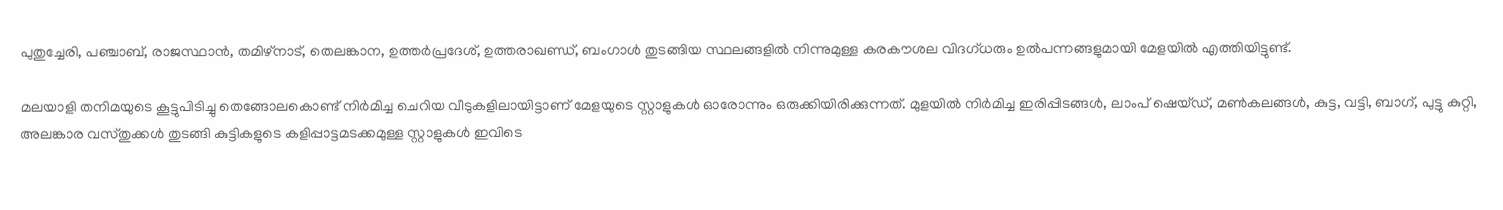പുതുച്ചേരി, പഞ്ചാബ്, രാജസ്ഥാൻ, തമിഴ്നാട്, തെലങ്കാന, ഉത്തർപ്രദേശ്, ഉത്തരാഖണ്ഡ്, ബംഗാൾ തുടങ്ങിയ സ്ഥലങ്ങളിൽ നിന്നുമുള്ള കരകൗശല വിദഗ്ധരും ഉൽപന്നങ്ങളുമായി മേളയിൽ എത്തിയിട്ടുണ്ട്.

മലയാളി തനിമയുടെ കൂട്ടുപിടിച്ചു തെങ്ങോലകൊണ്ട് നിർമിച്ച ചെറിയ വീടുകളിലായിട്ടാണ് മേളയുടെ സ്റ്റാളുകൾ ഓരോന്നും ഒരുക്കിയിരിക്കുന്നത്. മുളയിൽ നിർമിച്ച ഇരിപ്പിടങ്ങൾ, ലാംപ് ഷെയ്ഡ്, മൺകലങ്ങൾ, കുട്ട, വട്ടി, ബാഗ്, പുട്ടു കുറ്റി, അലങ്കാര വസ്തുക്കൾ തുടങ്ങി കുട്ടികളുടെ കളിപ്പാട്ടമടക്കമുള്ള സ്റ്റാളുകൾ ഇവിടെ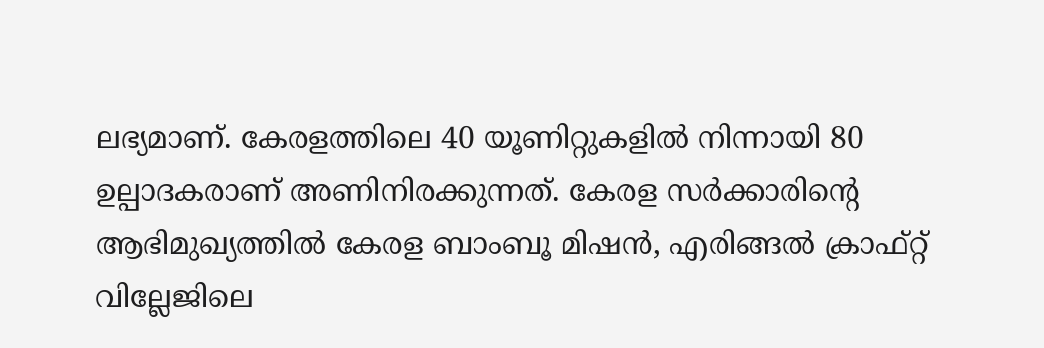ലഭ്യമാണ്. കേരളത്തിലെ 40 യൂണിറ്റുകളിൽ നിന്നായി 80 ഉല്പാദകരാണ് അണിനിരക്കുന്നത്. കേരള സർക്കാരിന്റെ ആഭിമുഖ്യത്തിൽ കേരള ബാംബൂ മിഷൻ, എരിങ്ങൽ ക്രാഫ്റ്റ് വില്ലേജിലെ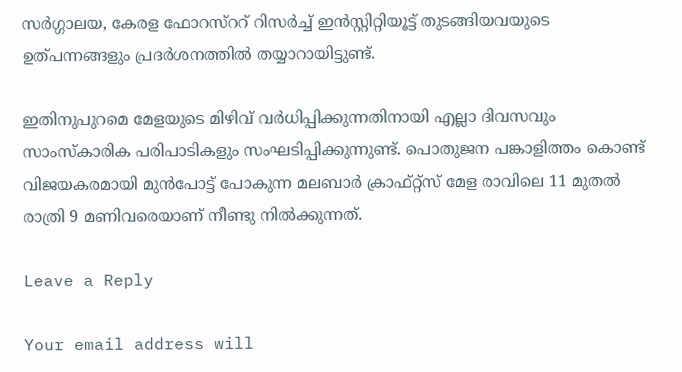സർഗ്ഗാലയ, കേരള ഫോറസ്ററ് റിസർച്ച് ഇൻസ്റ്റിറ്റിയൂട്ട് തുടങ്ങിയവയുടെ ഉത്പന്നങ്ങളും പ്രദർശനത്തിൽ തയ്യാറായിട്ടുണ്ട്.

ഇതിനുപുറമെ മേളയുടെ മിഴിവ് വർധിപ്പിക്കുന്നതിനായി എല്ലാ ദിവസവും സാംസ്‌കാരിക പരിപാടികളും സംഘടിപ്പിക്കുന്നുണ്ട്. പൊതുജന പങ്കാളിത്തം കൊണ്ട് വിജയകരമായി മുൻപോട്ട് പോകുന്ന മലബാർ ക്രാഫ്റ്റ്സ് മേള രാവിലെ 11 മുതൽ രാത്രി 9 മണിവരെയാണ് നീണ്ടു നിൽക്കുന്നത്.

Leave a Reply

Your email address will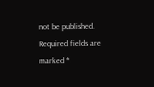not be published. Required fields are marked *